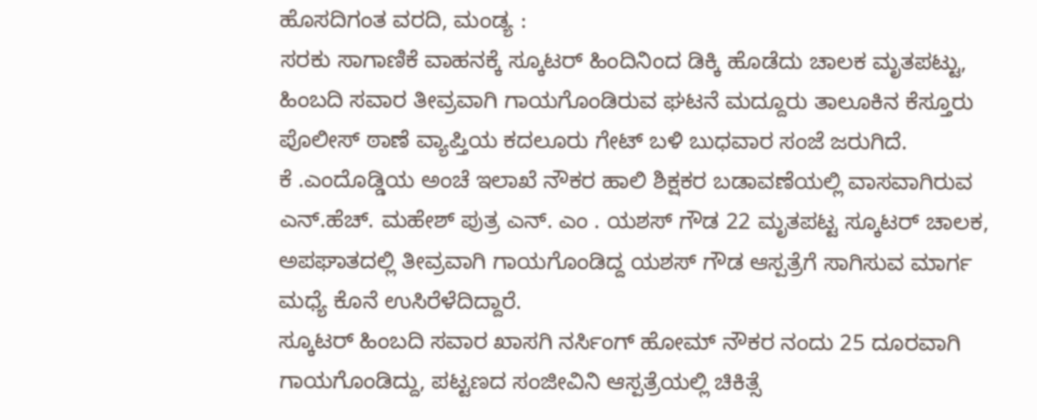ಹೊಸದಿಗಂತ ವರದಿ, ಮಂಡ್ಯ :
ಸರಕು ಸಾಗಾಣಿಕೆ ವಾಹನಕ್ಕೆ ಸ್ಕೂಟರ್ ಹಿಂದಿನಿಂದ ಡಿಕ್ಕಿ ಹೊಡೆದು ಚಾಲಕ ಮೃತಪಟ್ಟು, ಹಿಂಬದಿ ಸವಾರ ತೀವ್ರವಾಗಿ ಗಾಯಗೊಂಡಿರುವ ಘಟನೆ ಮದ್ದೂರು ತಾಲೂಕಿನ ಕೆಸ್ತೂರು ಪೊಲೀಸ್ ಠಾಣೆ ವ್ಯಾಪ್ತಿಯ ಕದಲೂರು ಗೇಟ್ ಬಳಿ ಬುಧವಾರ ಸಂಜೆ ಜರುಗಿದೆ.
ಕೆ .ಎಂದೊಡ್ಡಿಯ ಅಂಚೆ ಇಲಾಖೆ ನೌಕರ ಹಾಲಿ ಶಿಕ್ಷಕರ ಬಡಾವಣೆಯಲ್ಲಿ ವಾಸವಾಗಿರುವ ಎನ್.ಹೆಚ್. ಮಹೇಶ್ ಪುತ್ರ ಎನ್. ಎಂ . ಯಶಸ್ ಗೌಡ 22 ಮೃತಪಟ್ಟ ಸ್ಕೂಟರ್ ಚಾಲಕ, ಅಪಘಾತದಲ್ಲಿ ತೀವ್ರವಾಗಿ ಗಾಯಗೊಂಡಿದ್ದ ಯಶಸ್ ಗೌಡ ಆಸ್ಪತ್ರೆಗೆ ಸಾಗಿಸುವ ಮಾರ್ಗ ಮಧ್ಯೆ ಕೊನೆ ಉಸಿರೆಳೆದಿದ್ದಾರೆ.
ಸ್ಕೂಟರ್ ಹಿಂಬದಿ ಸವಾರ ಖಾಸಗಿ ನರ್ಸಿಂಗ್ ಹೋಮ್ ನೌಕರ ನಂದು 25 ದೂರವಾಗಿ ಗಾಯಗೊಂಡಿದ್ದು, ಪಟ್ಟಣದ ಸಂಜೀವಿನಿ ಆಸ್ಪತ್ರೆಯಲ್ಲಿ ಚಿಕಿತ್ಸೆ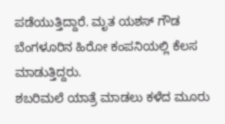ಪಡೆಯುತ್ತಿದ್ದಾರೆ. ಮೃತ ಯಶಸ್ ಗೌಡ ಬೆಂಗಳೂರಿನ ಹಿರೋ ಕಂಪನಿಯಲ್ಲಿ ಕೆಲಸ ಮಾಡುತ್ತಿದ್ದರು.
ಶಬರಿಮಲೆ ಯಾತ್ರೆ ಮಾಡಲು ಕಳೆದ ಮೂರು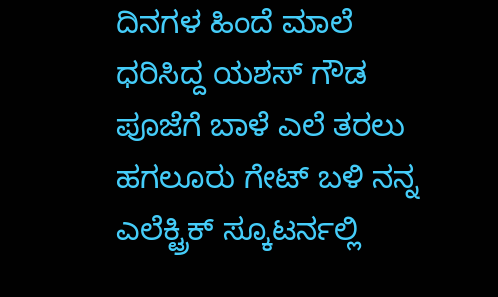ದಿನಗಳ ಹಿಂದೆ ಮಾಲೆ ಧರಿಸಿದ್ದ ಯಶಸ್ ಗೌಡ ಪೂಜೆಗೆ ಬಾಳೆ ಎಲೆ ತರಲು ಹಗಲೂರು ಗೇಟ್ ಬಳಿ ನನ್ನ ಎಲೆಕ್ಟ್ರಿಕ್ ಸ್ಕೂಟರ್ನಲ್ಲಿ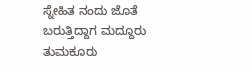ಸ್ನೇಹಿತ ನಂದು ಜೊತೆ ಬರುತ್ತಿದ್ದಾಗ ಮದ್ದೂರು ತುಮಕೂರು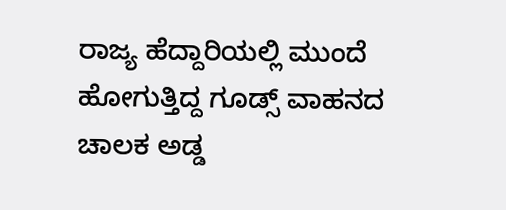ರಾಜ್ಯ ಹೆದ್ದಾರಿಯಲ್ಲಿ ಮುಂದೆ ಹೋಗುತ್ತಿದ್ದ ಗೂಡ್ಸ್ ವಾಹನದ ಚಾಲಕ ಅಡ್ಡ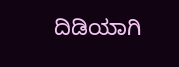ದಿಡಿಯಾಗಿ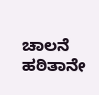ಚಾಲನೆ ಹಠಿತಾನೇ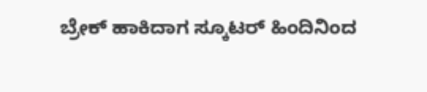ಬ್ರೇಕ್ ಹಾಕಿದಾಗ ಸ್ಕೂಟರ್ ಹಿಂದಿನಿಂದ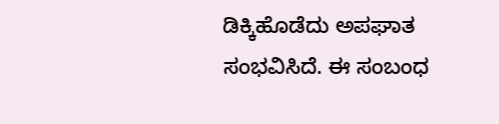ಡಿಕ್ಕಿಹೊಡೆದು ಅಪಘಾತ ಸಂಭವಿಸಿದೆ. ಈ ಸಂಬಂಧ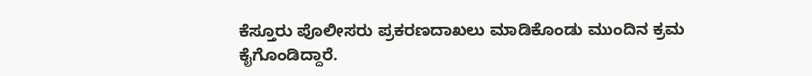ಕೆಸ್ತೂರು ಪೊಲೀಸರು ಪ್ರಕರಣದಾಖಲು ಮಾಡಿಕೊಂಡು ಮುಂದಿನ ಕ್ರಮ ಕೈಗೊಂಡಿದ್ದಾರೆ.